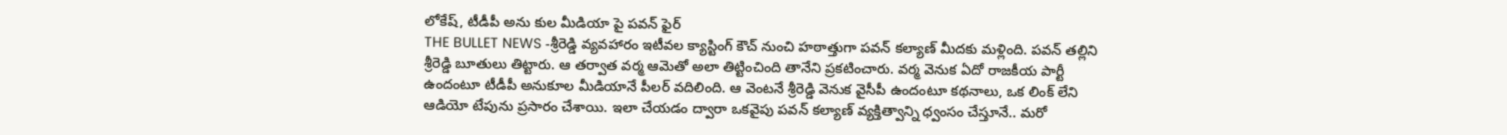లోకేష్, టీడీపీ అను కుల మీడియా పై పవన్ ఫైర్
THE BULLET NEWS -శ్రీరెడ్డి వ్యవహారం ఇటీవల క్యాస్టింగ్ కౌచ్ నుంచి హఠాత్తుగా పవన్ కల్యాణ్ మీదకు మళ్లింది. పవన్ తల్లిని శ్రీరెడ్డి బూతులు తిట్టారు. ఆ తర్వాత వర్మ ఆమెతో అలా తిట్టించింది తానేని ప్రకటించారు. వర్మ వెనుక ఏదో రాజకీయ పార్టీ ఉందంటూ టీడీపీ అనుకూల మీడియానే పీలర్ వదిలింది. ఆ వెంటనే శ్రీరెడ్డి వెనుక వైసీపీ ఉందంటూ కథనాలు, ఒక లింక్ లేని ఆడియో టేపును ప్రసారం చేశాయి. ఇలా చేయడం ద్వారా ఒకవైపు పవన్ కల్యాణ్ వ్యక్తిత్వాన్ని ధ్వంసం చేస్తూనే.. మరో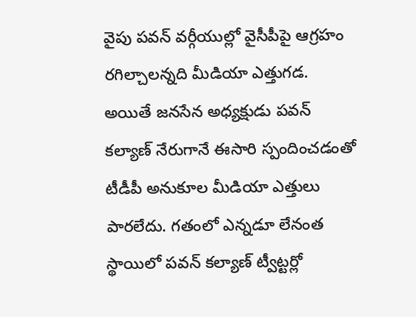వైపు పవన్ వర్గీయుల్లో వైసీపీపై ఆగ్రహం రగిల్చాలన్నది మీడియా ఎత్తుగడ.
అయితే జనసేన అధ్యక్షుడు పవన్ కల్యాణ్ నేరుగానే ఈసారి స్పందించడంతో టీడీపీ అనుకూల మీడియా ఎత్తులు పారలేదు. గతంలో ఎన్నడూ లేనంత స్థాయిలో పవన్ కల్యాణ్ ట్వీట్టర్లో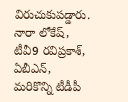విరుచుకుపడ్డారు.
నారా లోకేష్, టీవీ9 రవిప్రకాశ్, ఏబీఎన్, మరికొన్ని టీడీపీ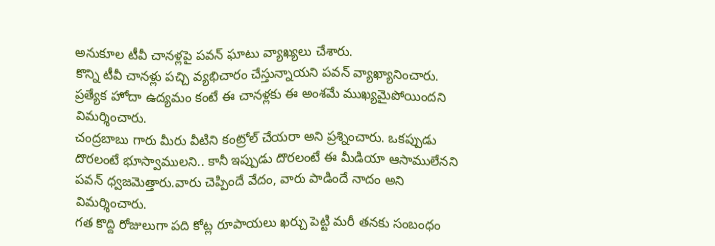అనుకూల టీవీ చానళ్లపై పవన్ ఘాటు వ్యాఖ్యలు చేశారు.
కొన్ని టీవీ చానళ్లు పచ్చి వ్యభిచారం చేస్తున్నాయని పవన్ వ్యాఖ్యానించారు. ప్రత్యేక హోదా ఉద్యమం కంటే ఈ చానళ్లకు ఈ అంశమే ముఖ్యమైపోయిందని విమర్శించారు.
చంద్రబాబు గారు మీరు వీటిని కంట్రోల్ చేయరా అని ప్రశ్నించారు. ఒకప్పుడు దొరలంటే భూస్వాములని.. కానీ ఇప్పుడు దొరలంటే ఈ మీడియా ఆసాములేనని పవన్ ధ్వజమెత్తారు.వారు చెప్పిందే వేదం, వారు పాడిందే నాదం అని విమర్శించారు.
గత కొద్ది రోజులుగా పది కోట్ల రూపాయలు ఖర్చు పెట్టి మరీ తనకు సంబంధం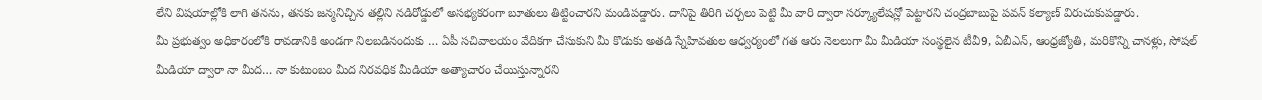లేని విషయాల్లోకి లాగి తనను, తనకు జన్మనిచ్చిన తల్లిని నడిరోడ్డులో అసభ్యకరంగా బూతులు తిట్టించారని మండిపడ్డారు. దానిపై తిరిగి చర్చలు పెట్టి మీ వారి ద్వారా సర్క్యూలేషన్లో పెట్టారని చంద్రబాబుపై పవన్ కల్యాణ్ విరుచుకుపడ్డారు.
మీ ప్రభుత్వం అధికారంలోకి రావడానికి అండగా నిలబడినందుకు … ఏపీ సచివాలయం వేదికగా చేసుకుని మీ కొడుకు అతడి స్నేహివతుల ఆధ్వర్యంలో గత ఆరు నెలలుగా మీ మీడియా సంస్థలైన టీవీ9, ఏబీఎన్, ఆంధ్రజ్యోతి, మరికొన్ని చానళ్లు, సోషల్ మీడియా ద్వారా నా మీద… నా కుటుంబం మీద నిరవధిక మీడియా అత్యాచారం చేయిస్తున్నారని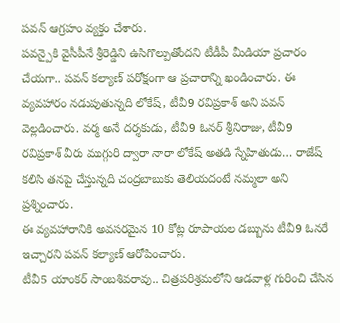పవన్ ఆగ్రహం వ్యక్తం చేశారు.
పవన్పైకి వైసీపీనే శ్రీరెడ్డిని ఉసిగొల్పుతోందని టీడీపీ మీడియా ప్రచారం చేయగా.. పవన్ కల్యాణ్ పరోక్షంగా ఆ ప్రచారాన్ని ఖండించారు. ఈ వ్యవహారం నడుపుతున్నది లోకేష్, టీవీ9 రవిప్రకాశ్ అని పవన్ వెల్లడించారు. వర్మ అనే దర్శకుడు, టీవీ9 ఓనర్ శ్రీనిరాజు, టీవీ9 రవిప్రకాశ్ వీరు ముగ్గురి ద్వారా నారా లోకేష్ అతడి స్నేహితుడు… రాజేష్ కలిసి తనపై చేస్తున్నది చంద్రబాబుకు తెలియదంటే నమ్మలా అని ప్రశ్నించారు.
ఈ వ్యవహారానికి అవసరమైన 10 కోట్ల రూపాయల డబ్బును టీవీ9 ఓనరే ఇచ్చారని పవన్ కల్యాణ్ ఆరోపించారు.
టీవీ5 యాంకర్ సాంబశివరావు.. చిత్రపరిశ్రమలోని ఆడవాళ్ల గురించి చేసిన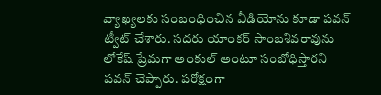వ్యాఖ్యలకు సంబంధించిన వీడియోను కూడా పవన్ ట్వీట్ చేశారు. సదరు యాంకర్ సాంబశివరావును లోకేష్ ప్రేమగా అంకుల్ అంటూ సంబోధిస్తారని పవన్ చెప్పారు. పరోక్షంగా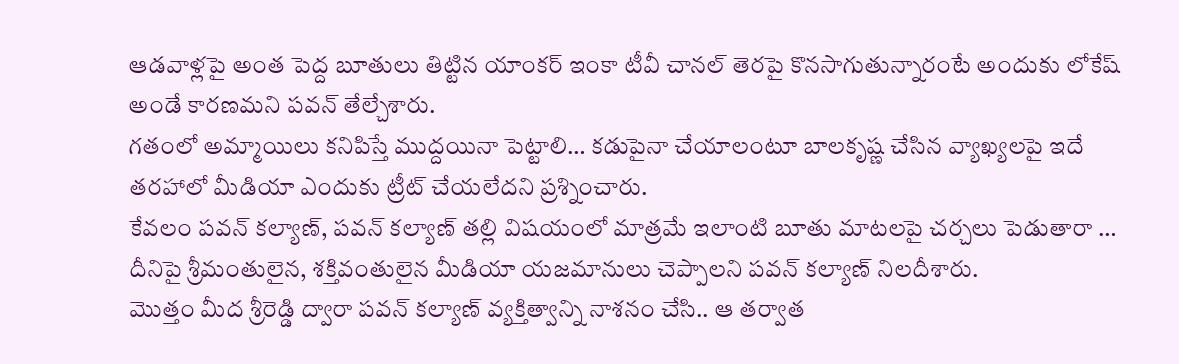ఆడవాళ్లపై అంత పెద్ద బూతులు తిట్టిన యాంకర్ ఇంకా టీవీ చానల్ తెరపై కొనసాగుతున్నారంటే అందుకు లోకేష్ అండే కారణమని పవన్ తేల్చేశారు.
గతంలో అమ్మాయిలు కనిపిస్తే ముద్దయినా పెట్టాలి… కడుపైనా చేయాలంటూ బాలకృష్ణ చేసిన వ్యాఖ్యలపై ఇదే తరహాలో మీడియా ఎందుకు ట్రీట్ చేయలేదని ప్రశ్నించారు.
కేవలం పవన్ కల్యాణ్, పవన్ కల్యాణ్ తల్లి విషయంలో మాత్రమే ఇలాంటి బూతు మాటలపై చర్చలు పెడుతారా … దీనిపై శ్రీమంతులైన, శక్తివంతులైన మీడియా యజమానులు చెప్పాలని పవన్ కల్యాణ్ నిలదీశారు.
మొత్తం మీద శ్రీరెడ్డి ద్వారా పవన్ కల్యాణ్ వ్యక్తిత్వాన్ని నాశనం చేసి.. ఆ తర్వాత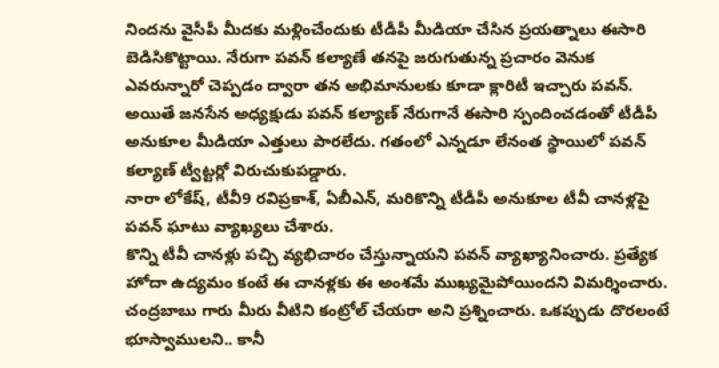నిందను వైసీపీ మీదకు మళ్లించేందుకు టీడీపీ మీడియా చేసిన ప్రయత్నాలు ఈసారి బెడిసికొట్టాయి. నేరుగా పవన్ కల్యాణే తనపై జరుగుతున్న ప్రచారం వెనుక ఎవరున్నారో చెప్పడం ద్వారా తన అభిమానులకు కూడా క్లారిటీ ఇచ్చారు పవన్.
అయితే జనసేన అధ్యక్షుడు పవన్ కల్యాణ్ నేరుగానే ఈసారి స్పందించడంతో టీడీపీ అనుకూల మీడియా ఎత్తులు పారలేదు. గతంలో ఎన్నడూ లేనంత స్థాయిలో పవన్ కల్యాణ్ ట్వీట్టర్లో విరుచుకుపడ్డారు.
నారా లోకేష్, టీవీ9 రవిప్రకాశ్, ఏబీఎన్, మరికొన్ని టీడీపీ అనుకూల టీవీ చానళ్లపై పవన్ ఘాటు వ్యాఖ్యలు చేశారు.
కొన్ని టీవీ చానళ్లు పచ్చి వ్యభిచారం చేస్తున్నాయని పవన్ వ్యాఖ్యానించారు. ప్రత్యేక హోదా ఉద్యమం కంటే ఈ చానళ్లకు ఈ అంశమే ముఖ్యమైపోయిందని విమర్శించారు.
చంద్రబాబు గారు మీరు వీటిని కంట్రోల్ చేయరా అని ప్రశ్నించారు. ఒకప్పుడు దొరలంటే భూస్వాములని.. కానీ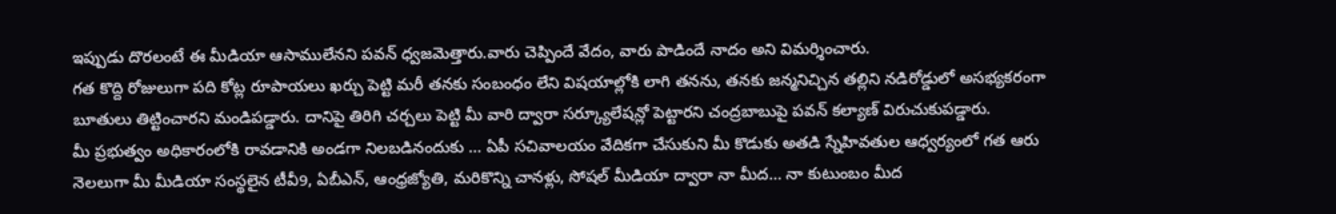ఇప్పుడు దొరలంటే ఈ మీడియా ఆసాములేనని పవన్ ధ్వజమెత్తారు.వారు చెప్పిందే వేదం, వారు పాడిందే నాదం అని విమర్శించారు.
గత కొద్ది రోజులుగా పది కోట్ల రూపాయలు ఖర్చు పెట్టి మరీ తనకు సంబంధం లేని విషయాల్లోకి లాగి తనను, తనకు జన్మనిచ్చిన తల్లిని నడిరోడ్డులో అసభ్యకరంగా బూతులు తిట్టించారని మండిపడ్డారు. దానిపై తిరిగి చర్చలు పెట్టి మీ వారి ద్వారా సర్క్యూలేషన్లో పెట్టారని చంద్రబాబుపై పవన్ కల్యాణ్ విరుచుకుపడ్డారు.
మీ ప్రభుత్వం అధికారంలోకి రావడానికి అండగా నిలబడినందుకు … ఏపీ సచివాలయం వేదికగా చేసుకుని మీ కొడుకు అతడి స్నేహివతుల ఆధ్వర్యంలో గత ఆరు నెలలుగా మీ మీడియా సంస్థలైన టీవీ9, ఏబీఎన్, ఆంధ్రజ్యోతి, మరికొన్ని చానళ్లు, సోషల్ మీడియా ద్వారా నా మీద… నా కుటుంబం మీద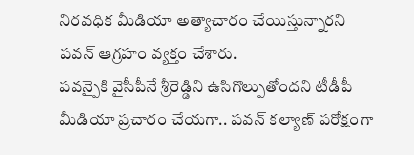నిరవధిక మీడియా అత్యాచారం చేయిస్తున్నారని పవన్ ఆగ్రహం వ్యక్తం చేశారు.
పవన్పైకి వైసీపీనే శ్రీరెడ్డిని ఉసిగొల్పుతోందని టీడీపీ మీడియా ప్రచారం చేయగా.. పవన్ కల్యాణ్ పరోక్షంగా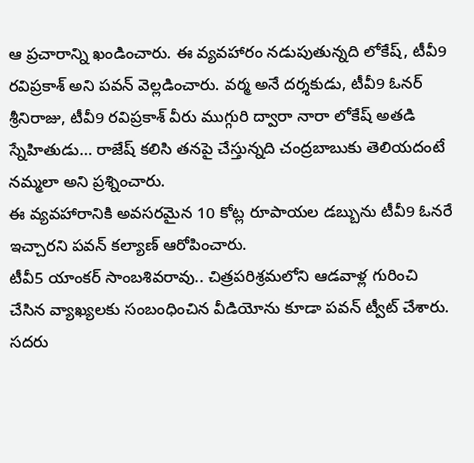ఆ ప్రచారాన్ని ఖండించారు. ఈ వ్యవహారం నడుపుతున్నది లోకేష్, టీవీ9 రవిప్రకాశ్ అని పవన్ వెల్లడించారు. వర్మ అనే దర్శకుడు, టీవీ9 ఓనర్ శ్రీనిరాజు, టీవీ9 రవిప్రకాశ్ వీరు ముగ్గురి ద్వారా నారా లోకేష్ అతడి స్నేహితుడు… రాజేష్ కలిసి తనపై చేస్తున్నది చంద్రబాబుకు తెలియదంటే నమ్మలా అని ప్రశ్నించారు.
ఈ వ్యవహారానికి అవసరమైన 10 కోట్ల రూపాయల డబ్బును టీవీ9 ఓనరే ఇచ్చారని పవన్ కల్యాణ్ ఆరోపించారు.
టీవీ5 యాంకర్ సాంబశివరావు.. చిత్రపరిశ్రమలోని ఆడవాళ్ల గురించి చేసిన వ్యాఖ్యలకు సంబంధించిన వీడియోను కూడా పవన్ ట్వీట్ చేశారు. సదరు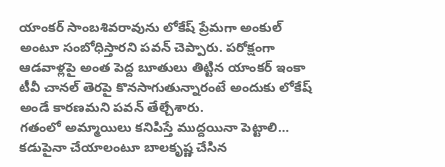యాంకర్ సాంబశివరావును లోకేష్ ప్రేమగా అంకుల్ అంటూ సంబోధిస్తారని పవన్ చెప్పారు. పరోక్షంగా ఆడవాళ్లపై అంత పెద్ద బూతులు తిట్టిన యాంకర్ ఇంకా టీవీ చానల్ తెరపై కొనసాగుతున్నారంటే అందుకు లోకేష్ అండే కారణమని పవన్ తేల్చేశారు.
గతంలో అమ్మాయిలు కనిపిస్తే ముద్దయినా పెట్టాలి… కడుపైనా చేయాలంటూ బాలకృష్ణ చేసిన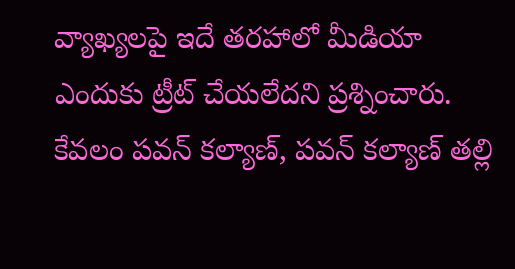వ్యాఖ్యలపై ఇదే తరహాలో మీడియా ఎందుకు ట్రీట్ చేయలేదని ప్రశ్నించారు.
కేవలం పవన్ కల్యాణ్, పవన్ కల్యాణ్ తల్లి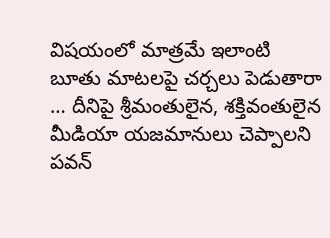విషయంలో మాత్రమే ఇలాంటి బూతు మాటలపై చర్చలు పెడుతారా … దీనిపై శ్రీమంతులైన, శక్తివంతులైన మీడియా యజమానులు చెప్పాలని పవన్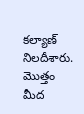కల్యాణ్ నిలదీశారు.
మొత్తం మీద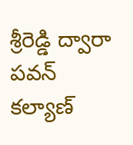శ్రీరెడ్డి ద్వారా పవన్ కల్యాణ్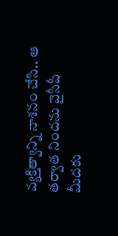వ్యక్తిత్వాన్ని నాశనం చేసి.. ఆ తర్వాత నిందను వైసీపీ మీదకు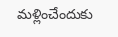మళ్లించేందుకు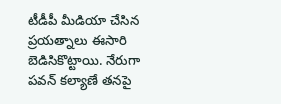టీడీపీ మీడియా చేసిన ప్రయత్నాలు ఈసారి బెడిసికొట్టాయి. నేరుగా పవన్ కల్యాణే తనపై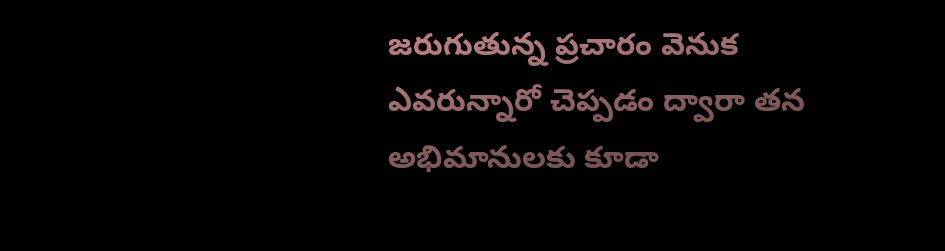జరుగుతున్న ప్రచారం వెనుక ఎవరున్నారో చెప్పడం ద్వారా తన అభిమానులకు కూడా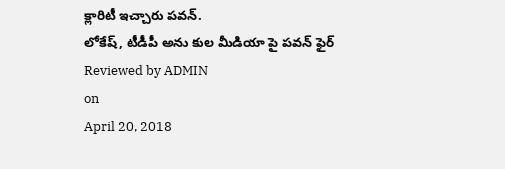క్లారిటీ ఇచ్చారు పవన్.
లోకేష్, టీడీపీ అను కుల మీడియా పై పవన్ ఫైర్
Reviewed by ADMIN
on
April 20, 2018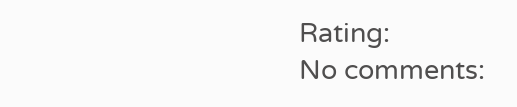Rating:
No comments: